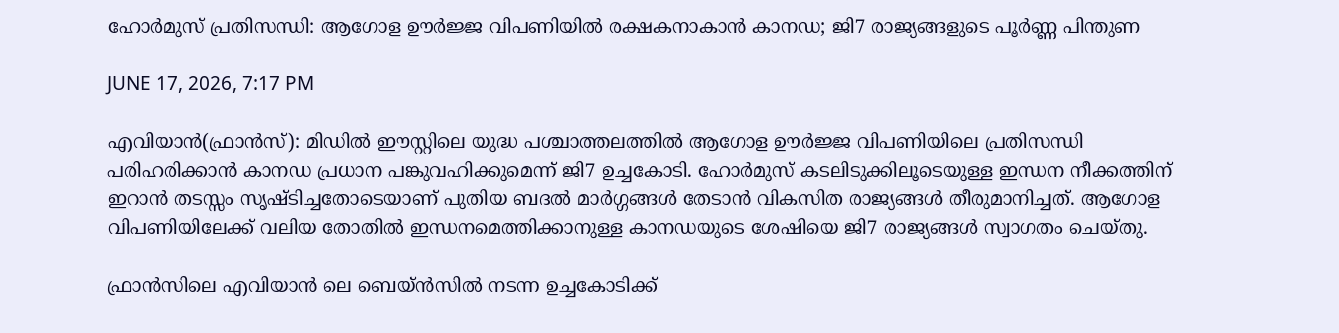ഹോര്‍മുസ് പ്രതിസന്ധി: ആഗോള ഊര്‍ജ്ജ വിപണിയില്‍ രക്ഷകനാകാന്‍ കാനഡ; ജി7 രാജ്യങ്ങളുടെ പൂര്‍ണ്ണ പിന്തുണ

JUNE 17, 2026, 7:17 PM

എവിയാന്‍(ഫ്രാന്‍സ്): മിഡില്‍ ഈസ്റ്റിലെ യുദ്ധ പശ്ചാത്തലത്തില്‍ ആഗോള ഊര്‍ജ്ജ വിപണിയിലെ പ്രതിസന്ധി പരിഹരിക്കാന്‍ കാനഡ പ്രധാന പങ്കുവഹിക്കുമെന്ന് ജി7 ഉച്ചകോടി. ഹോര്‍മുസ് കടലിടുക്കിലൂടെയുള്ള ഇന്ധന നീക്കത്തിന് ഇറാന്‍ തടസ്സം സൃഷ്ടിച്ചതോടെയാണ് പുതിയ ബദല്‍ മാര്‍ഗ്ഗങ്ങള്‍ തേടാന്‍ വികസിത രാജ്യങ്ങള്‍ തീരുമാനിച്ചത്. ആഗോള വിപണിയിലേക്ക് വലിയ തോതില്‍ ഇന്ധനമെത്തിക്കാനുള്ള കാനഡയുടെ ശേഷിയെ ജി7 രാജ്യങ്ങള്‍ സ്വാഗതം ചെയ്തു.

ഫ്രാന്‍സിലെ എവിയാന്‍ ലെ ബെയ്ന്‍സില്‍ നടന്ന ഉച്ചകോടിക്ക്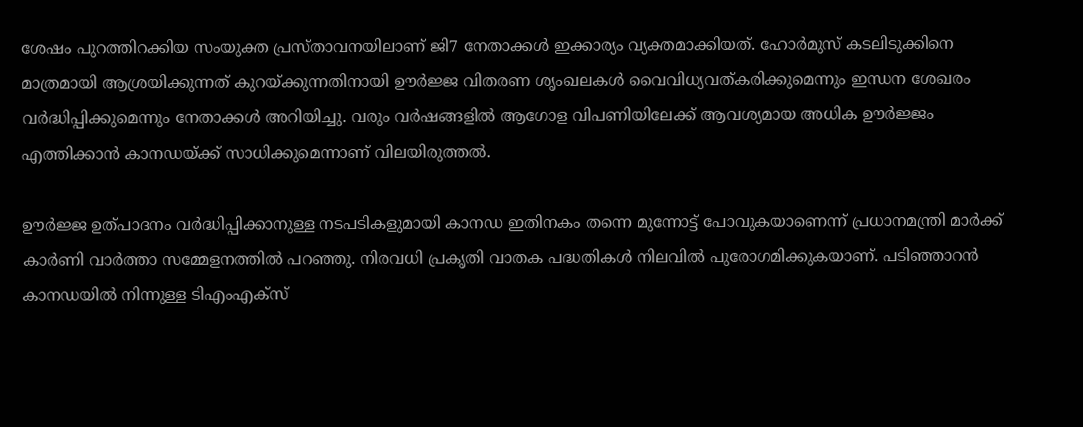ശേഷം പുറത്തിറക്കിയ സംയുക്ത പ്രസ്താവനയിലാണ് ജി7 നേതാക്കള്‍ ഇക്കാര്യം വ്യക്തമാക്കിയത്. ഹോര്‍മുസ് കടലിടുക്കിനെ മാത്രമായി ആശ്രയിക്കുന്നത് കുറയ്ക്കുന്നതിനായി ഊര്‍ജ്ജ വിതരണ ശൃംഖലകള്‍ വൈവിധ്യവത്കരിക്കുമെന്നും ഇന്ധന ശേഖരം വര്‍ദ്ധിപ്പിക്കുമെന്നും നേതാക്കള്‍ അറിയിച്ചു. വരും വര്‍ഷങ്ങളില്‍ ആഗോള വിപണിയിലേക്ക് ആവശ്യമായ അധിക ഊര്‍ജ്ജം എത്തിക്കാന്‍ കാനഡയ്ക്ക് സാധിക്കുമെന്നാണ് വിലയിരുത്തല്‍.

ഊര്‍ജ്ജ ഉത്പാദനം വര്‍ദ്ധിപ്പിക്കാനുള്ള നടപടികളുമായി കാനഡ ഇതിനകം തന്നെ മുന്നോട്ട് പോവുകയാണെന്ന് പ്രധാനമന്ത്രി മാര്‍ക്ക് കാര്‍ണി വാര്‍ത്താ സമ്മേളനത്തില്‍ പറഞ്ഞു. നിരവധി പ്രകൃതി വാതക പദ്ധതികള്‍ നിലവില്‍ പുരോഗമിക്കുകയാണ്. പടിഞ്ഞാറന്‍ കാനഡയില്‍ നിന്നുള്ള ടിഎംഎക്‌സ്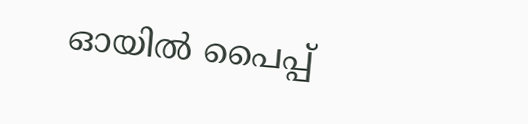ഓയില്‍ പൈപ്പ്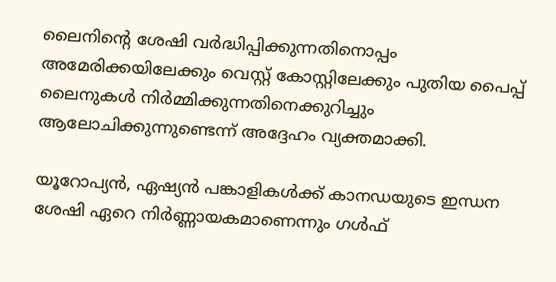ലൈനിന്റെ ശേഷി വര്‍ദ്ധിപ്പിക്കുന്നതിനൊപ്പം അമേരിക്കയിലേക്കും വെസ്റ്റ് കോസ്റ്റിലേക്കും പുതിയ പൈപ്പ് ലൈനുകള്‍ നിര്‍മ്മിക്കുന്നതിനെക്കുറിച്ചും ആലോചിക്കുന്നുണ്ടെന്ന് അദ്ദേഹം വ്യക്തമാക്കി.

യൂറോപ്യന്‍, ഏഷ്യന്‍ പങ്കാളികള്‍ക്ക് കാനഡയുടെ ഇന്ധന ശേഷി ഏറെ നിര്‍ണ്ണായകമാണെന്നും ഗള്‍ഫ്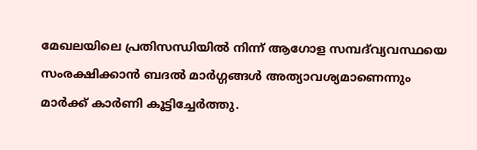മേഖലയിലെ പ്രതിസന്ധിയില്‍ നിന്ന് ആഗോള സമ്പദ്‌വ്യവസ്ഥയെ സംരക്ഷിക്കാന്‍ ബദല്‍ മാര്‍ഗ്ഗങ്ങള്‍ അത്യാവശ്യമാണെന്നും മാര്‍ക്ക് കാര്‍ണി കൂട്ടിച്ചേര്‍ത്തു.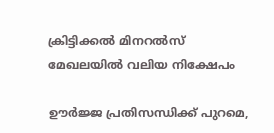ക്രിട്ടിക്കല്‍ മിനറല്‍സ് മേഖലയില്‍ വലിയ നിക്ഷേപം

ഊര്‍ജ്ജ പ്രതിസന്ധിക്ക് പുറമെ,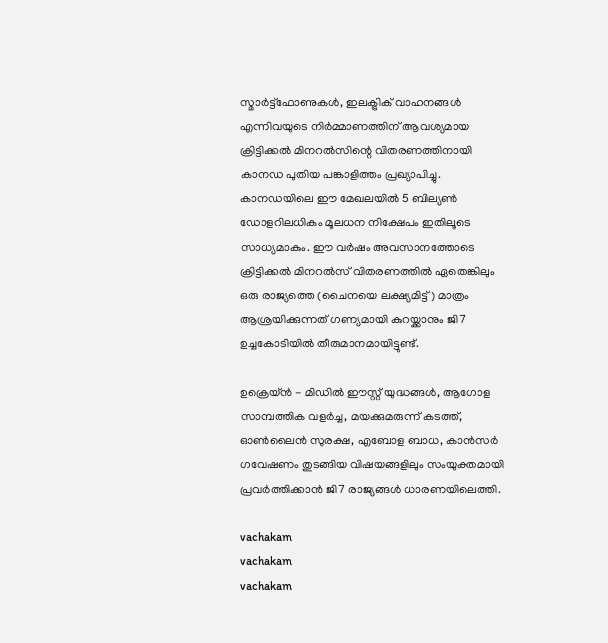സ്മാര്‍ട്ട്ഫോണുകള്‍, ഇലക്ട്രിക് വാഹനങ്ങള്‍ എന്നിവയുടെ നിര്‍മ്മാണത്തിന് ആവശ്യമായ ക്രിട്ടിക്കല്‍ മിനറല്‍സിന്റെ വിതരണത്തിനായി കാനഡ പുതിയ പങ്കാളിത്തം പ്രഖ്യാപിച്ചു. കാനഡയിലെ ഈ മേഖലയില്‍ 5 ബില്യണ്‍ ഡോളറിലധികം മൂലധന നിക്ഷേപം ഇതിലൂടെ സാധ്യമാകും. ഈ വര്‍ഷം അവസാനത്തോടെ ക്രിട്ടിക്കല്‍ മിനറല്‍സ് വിതരണത്തില്‍ ഏതെങ്കിലും ഒരു രാജ്യത്തെ (ചൈനയെ ലക്ഷ്യമിട്ട്) മാത്രം ആശ്രയിക്കുന്നത് ഗണ്യമായി കുറയ്ക്കാനും ജി7 ഉച്ചകോടിയില്‍ തീരുമാനമായിട്ടുണ്ട്.

ഉക്രെയ്ന്‍ - മിഡില്‍ ഈസ്റ്റ് യുദ്ധങ്ങള്‍, ആഗോള സാമ്പത്തിക വളര്‍ച്ച, മയക്കുമരുന്ന് കടത്ത്, ഓണ്‍ലൈന്‍ സുരക്ഷ, എബോള ബാധ, കാന്‍സര്‍ ഗവേഷണം തുടങ്ങിയ വിഷയങ്ങളിലും സംയുക്തമായി പ്രവര്‍ത്തിക്കാന്‍ ജി7 രാജ്യങ്ങള്‍ ധാരണയിലെത്തി.

vachakam
vachakam
vachakam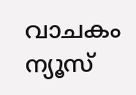വാചകം ന്യൂസ്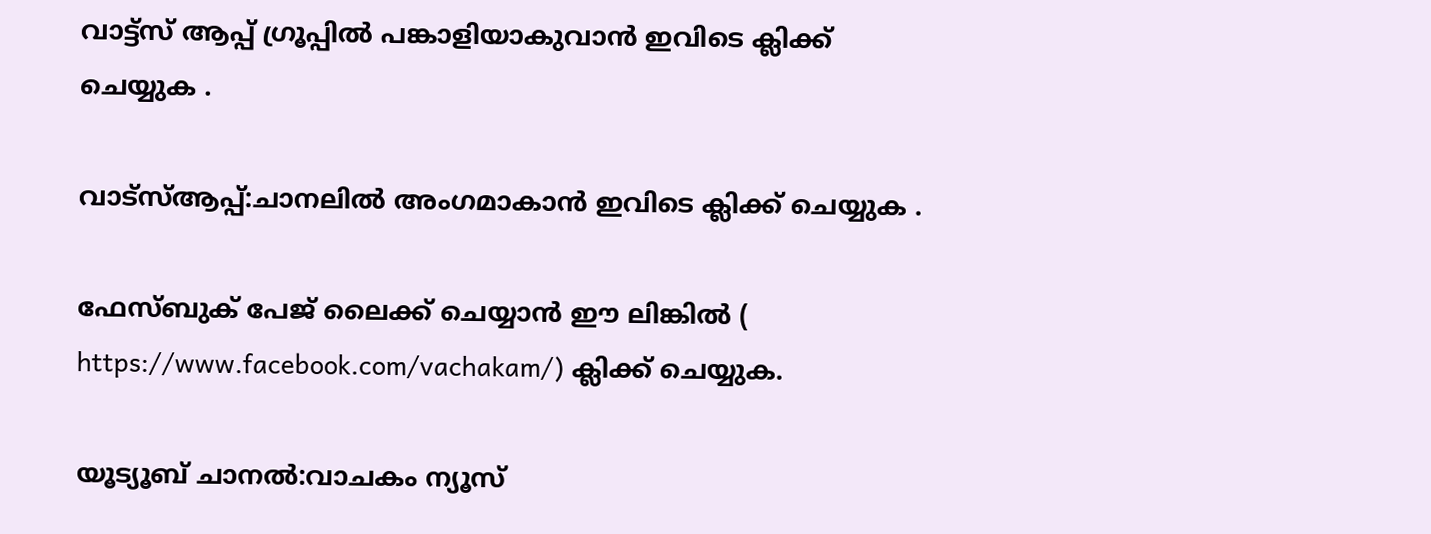വാട്ട്സ് ആപ്പ് ഗ്രൂപ്പിൽ പങ്കാളിയാകുവാൻ ഇവിടെ ക്ലിക്ക് ചെയ്യുക .

വാട്സ്ആപ്പ്:ചാനലിൽ അംഗമാകാൻ ഇവിടെ ക്ലിക്ക് ചെയ്യുക .

ഫേസ്ബുക് പേജ് ലൈക്ക് ചെയ്യാൻ ഈ ലിങ്കിൽ (
https://www.facebook.com/vachakam/) ക്ലിക്ക് ചെയ്യുക.

യൂട്യൂബ് ചാനൽ:വാചകം ന്യൂസ്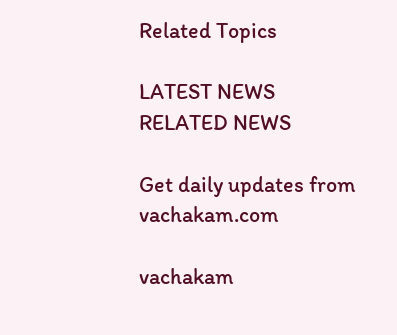Related Topics

LATEST NEWS
RELATED NEWS

Get daily updates from vachakam.com

vachakam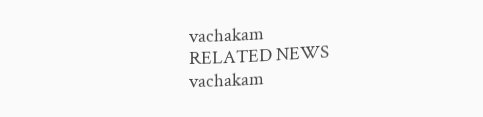vachakam
RELATED NEWS
vachakam